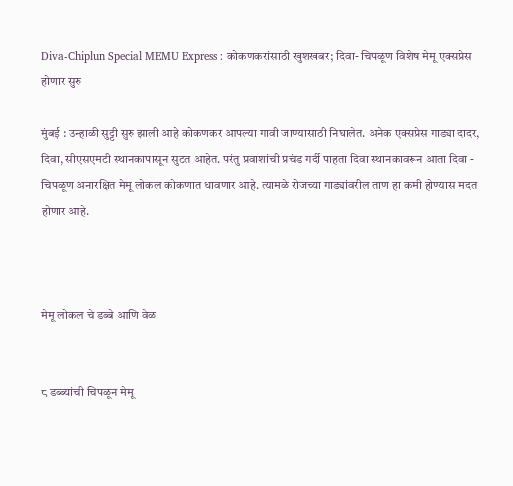Diva-Chiplun Special MEMU Express : कोकणकरांसाठी खुशखबर; दिवा- चिपळूण विशेष मेमू एक्सप्रेस होणार सुरु

मुंबई : उन्हाळी सुट्टी सुरु झाली आहे कोकणकर आपल्या गावी जाण्यासाठी निघालेत. अनेक एक्सप्रेस गाड्या दादर, दिवा, सीएसएमटी स्थानकापासून सुटत आहेत. परंतु प्रवाशांची प्रचंड गर्दी पाहता दिवा स्थानकावरून आता दिवा - चिपळूण अनारक्षित मेमू लोकल कोकणात धावणार आहे. त्यामळे रोजच्या गाड्यांवरील ताण हा कमी होण्यास मदत होणार आहे.



मेमू लोकल चे डब्बे आणि वेळ


८ डब्ब्यांची चिपळून मेमू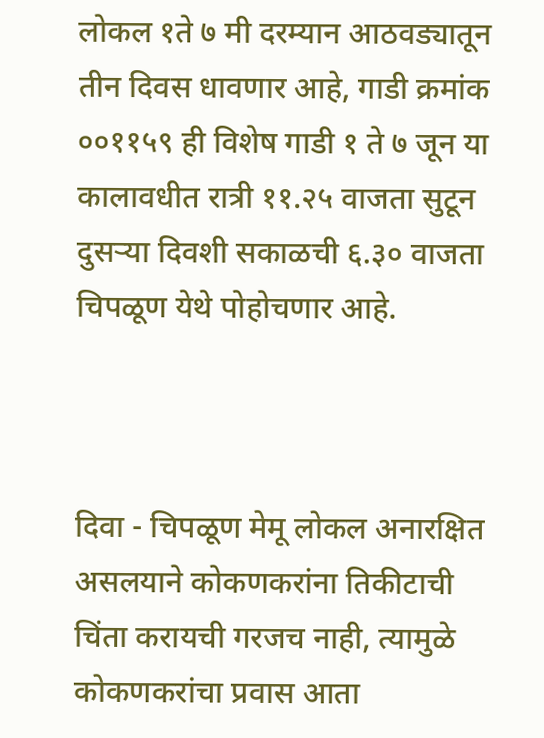लोकल १ते ७ मी दरम्यान आठवड्यातून तीन दिवस धावणार आहे, गाडी क्रमांक ००११५९ ही विशेष गाडी १ ते ७ जून या कालावधीत रात्री ११.२५ वाजता सुटून दुसऱ्या दिवशी सकाळची ६.३० वाजता चिपळूण येथे पोहोचणार आहे.



दिवा - चिपळूण मेमू लोकल अनारक्षित असलयाने कोकणकरांना तिकीटाची चिंता करायची गरजच नाही, त्यामुळे कोकणकरांचा प्रवास आता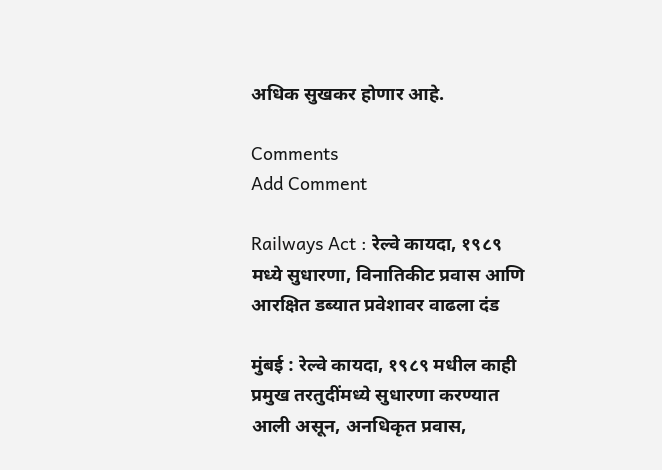अधिक सुखकर होणार आहे.

Comments
Add Comment

Railways Act : रेल्वे कायदा, १९८९ मध्ये सुधारणा, विनातिकीट प्रवास आणि आरक्षित डब्यात प्रवेशावर वाढला दंड

मुंबई : रेल्वे कायदा, १९८९ मधील काही प्रमुख तरतुदींमध्ये सुधारणा करण्यात आली असून, अनधिकृत प्रवास,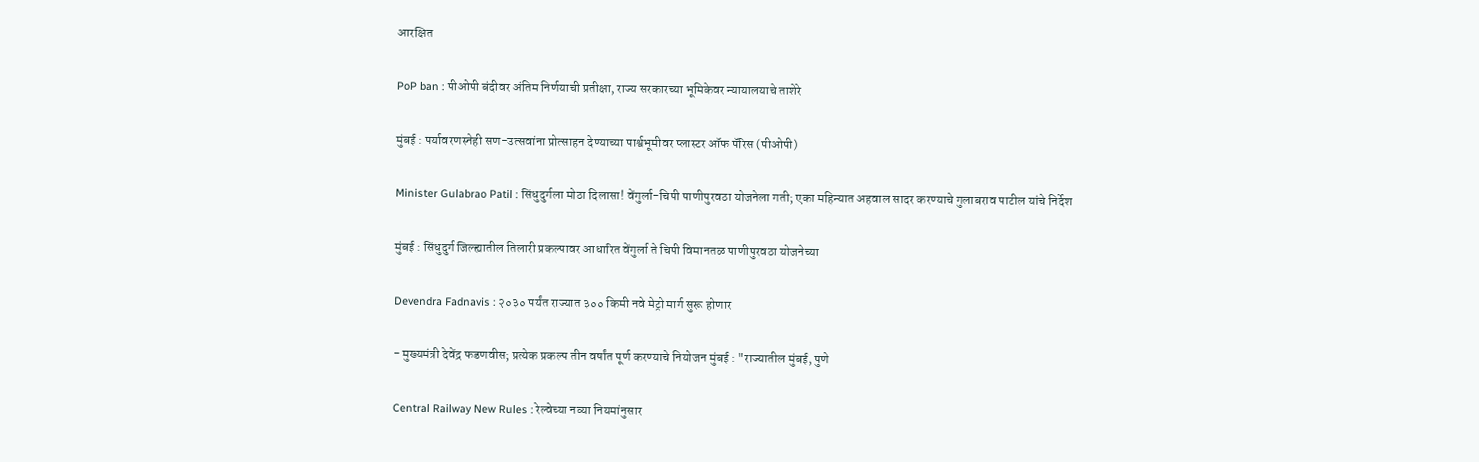आरक्षित

PoP ban : पीओपी बंदीवर अंतिम निर्णयाची प्रतीक्षा, राज्य सरकारच्या भूमिकेवर न्यायालयाचे ताशेरे

मुंबई : पर्यावरणस्नेही सण-उत्सवांना प्रोत्साहन देण्याच्या पार्श्वभूमीवर प्लास्टर ऑफ पॅरिस (पीओपी)

Minister Gulabrao Patil : सिंधुदुर्गला मोठा दिलासा! वेंगुर्ला-चिपी पाणीपुरवठा योजनेला गती; एका महिन्यात अहवाल सादर करण्याचे गुलाबराव पाटील यांचे निर्देश

मुंबई : सिंधुदुर्ग जिल्ह्यातील तिलारी प्रकल्पावर आधारित वेंगुर्ला ते चिपी विमानतळ पाणीपुरवठा योजनेच्या

Devendra Fadnavis : २०३० पर्यंत राज्यात ३०० किमी नवे मेट्रो मार्ग सुरू होणार

- मुख्यमंत्री देवेंद्र फडणवीस; प्रत्येक प्रकल्प तीन वर्षांत पूर्ण करण्याचे नियोजन मुंबई : "राज्यातील मुंबई, पुणे

Central Railway New Rules : रेल्वेच्या नव्या नियमांनुसार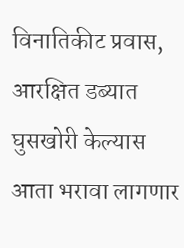विनातिकीट प्रवास, आरक्षित डब्यात घुसखोरी केल्यास आता भरावा लागणार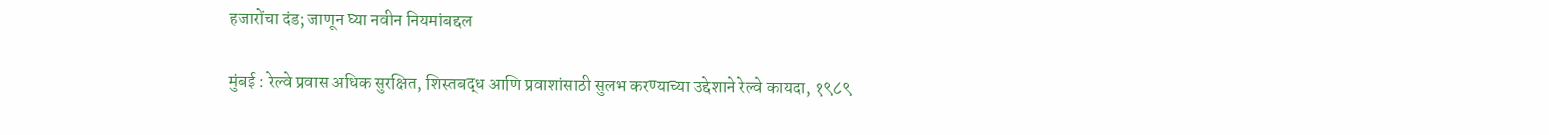हजारोंचा दंड; जाणून घ्या नवीन नियमांबद्दल

मुंबई : रेल्वे प्रवास अधिक सुरक्षित, शिस्तबद्ध आणि प्रवाशांसाठी सुलभ करण्याच्या उद्देशाने रेल्वे कायदा, १९८९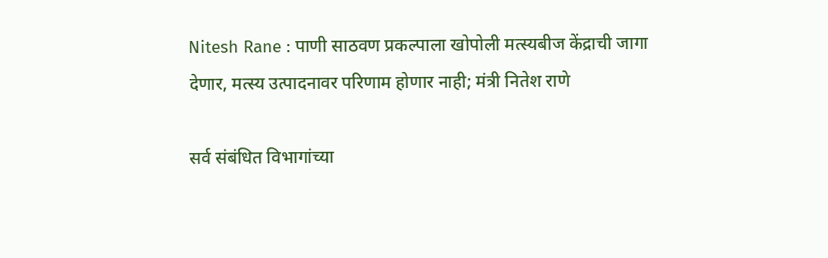Nitesh Rane : पाणी साठवण प्रकल्पाला खोपोली मत्स्यबीज केंद्राची जागा देणार, मत्स्य उत्पादनावर परिणाम होणार नाही; मंत्री नितेश राणे

सर्व संबंधित विभागांच्या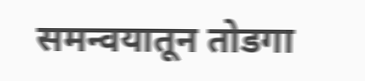समन्वयातून तोडगा